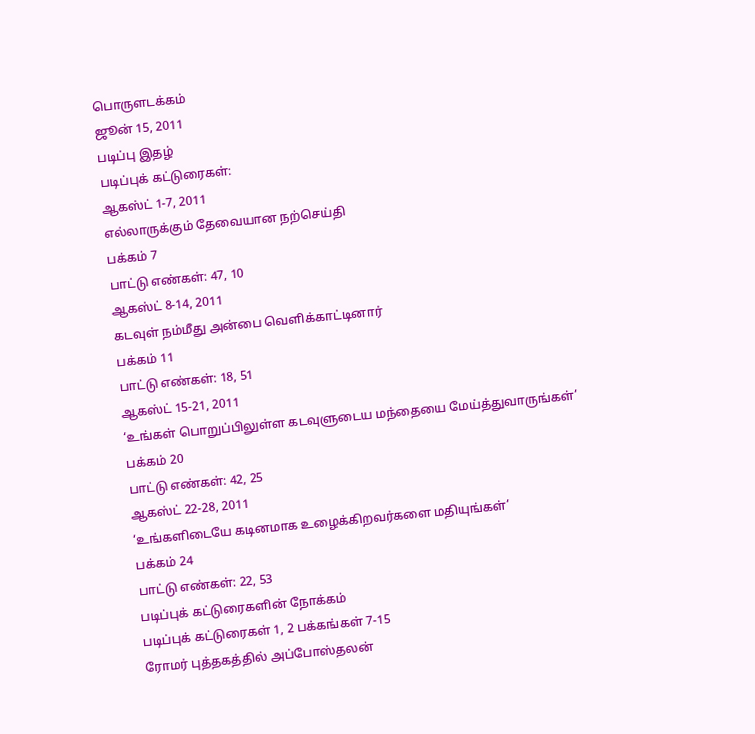பொருளடக்கம்
ஜூன் 15, 2011
படிப்பு இதழ்
படிப்புக் கட்டுரைகள்:
ஆகஸ்ட் 1-7, 2011
எல்லாருக்கும் தேவையான நற்செய்தி
பக்கம் 7
பாட்டு எண்கள்: 47, 10
ஆகஸ்ட் 8-14, 2011
கடவுள் நம்மீது அன்பை வெளிக்காட்டினார்
பக்கம் 11
பாட்டு எண்கள்: 18, 51
ஆகஸ்ட் 15-21, 2011
‘உங்கள் பொறுப்பிலுள்ள கடவுளுடைய மந்தையை மேய்த்துவாருங்கள்’
பக்கம் 20
பாட்டு எண்கள்: 42, 25
ஆகஸ்ட் 22-28, 2011
‘உங்களிடையே கடினமாக உழைக்கிறவர்களை மதியுங்கள்’
பக்கம் 24
பாட்டு எண்கள்: 22, 53
படிப்புக் கட்டுரைகளின் நோக்கம்
படிப்புக் கட்டுரைகள் 1, 2 பக்கங்கள் 7-15
ரோமர் புத்தகத்தில் அப்போஸ்தலன்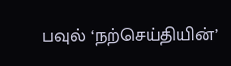பவுல் ‘நற்செய்தியின்’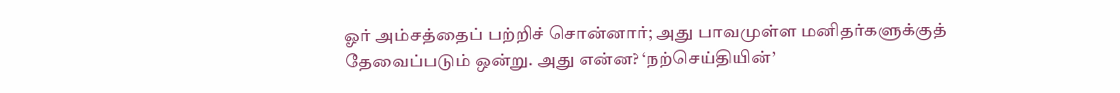ஓர் அம்சத்தைப் பற்றிச் சொன்னார்; அது பாவமுள்ள மனிதர்களுக்குத் தேவைப்படும் ஒன்று. அது என்ன? ‘நற்செய்தியின்’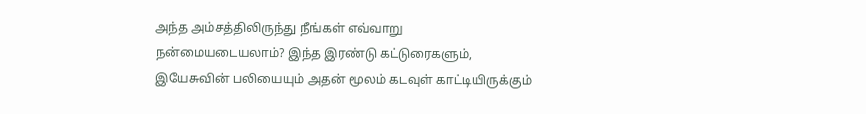அந்த அம்சத்திலிருந்து நீங்கள் எவ்வாறு நன்மையடையலாம்? இந்த இரண்டு கட்டுரைகளும், இயேசுவின் பலியையும் அதன் மூலம் கடவுள் காட்டியிருக்கும்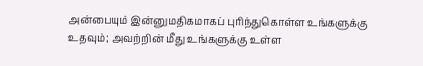அன்பையும் இன்னுமதிகமாகப் புரிந்துகொள்ள உங்களுக்கு உதவும்; அவற்றின் மீது உங்களுக்கு உள்ள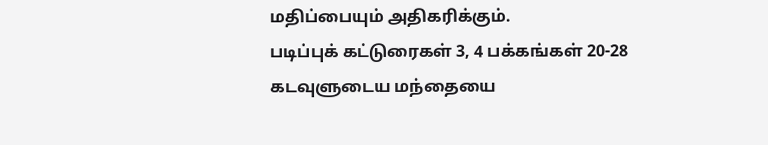மதிப்பையும் அதிகரிக்கும்.
படிப்புக் கட்டுரைகள் 3, 4 பக்கங்கள் 20-28
கடவுளுடைய மந்தையை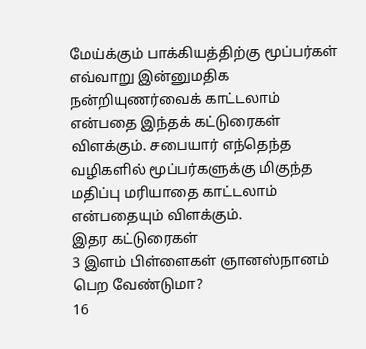மேய்க்கும் பாக்கியத்திற்கு மூப்பர்கள் எவ்வாறு இன்னுமதிக நன்றியுணர்வைக் காட்டலாம் என்பதை இந்தக் கட்டுரைகள் விளக்கும். சபையார் எந்தெந்த வழிகளில் மூப்பர்களுக்கு மிகுந்த மதிப்பு மரியாதை காட்டலாம் என்பதையும் விளக்கும்.
இதர கட்டுரைகள்
3 இளம் பிள்ளைகள் ஞானஸ்நானம் பெற வேண்டுமா?
16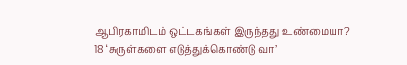ஆபிரகாமிடம் ஒட்டகங்கள் இருந்தது உண்மையா?
18 ‘சுருள்களை எடுத்துக்கொண்டு வா’